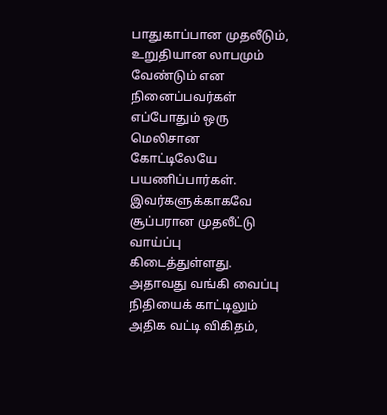பாதுகாப்பான முதலீடும், உறுதியான லாபமும் வேண்டும் என நினைப்பவர்கள் எப்போதும் ஒரு மெலிசான கோட்டிலேயே பயணிப்பார்கள். இவர்களுக்காகவே சூப்பரான முதலீட்டு வாய்ப்பு கிடைத்துள்ளது. அதாவது வங்கி வைப்பு நிதியைக் காட்டிலும் அதிக வட்டி விகிதம்,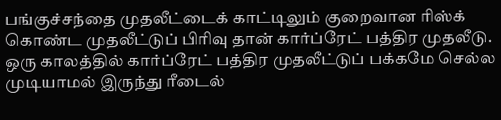பங்குச்சந்தை முதலீட்டைக் காட்டிலும் குறைவான ரிஸ்க் கொண்ட முதலீட்டுப் பிரிவு தான் கார்ப்ரேட் பத்திர முதலீடு.
ஒரு காலத்தில் கார்ப்ரேட் பத்திர முதலீட்டுப் பக்கமே செல்ல முடியாமல் இருந்து ரீடைல்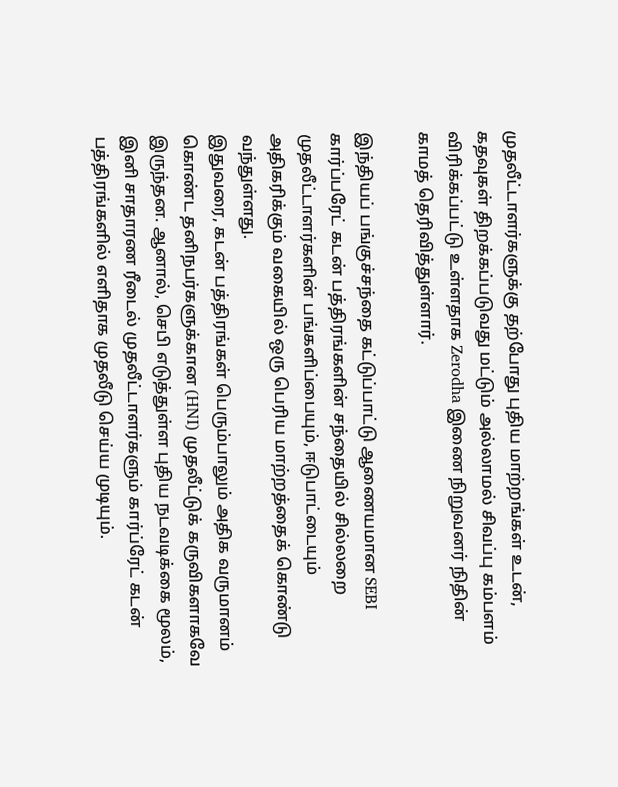முதலீட்டாளர்களுக்கு தற்போது புதிய மாற்றங்கள் உடன், கதவுகள் திறக்கப்படுவது மட்டும் அல்லாமல் சிவப்பு கம்பளம் விரிக்கப்பட்டு உள்ளதாக Zerodha இணை நிறுவனர் நிதின் காமத் தெரிவித்துள்ளார்.

இந்தியப் பங்குச்சந்தை கட்டுப்பாட்டு ஆணையமான SEBI கார்ப்பரேட் கடன் பத்திரங்களின் சந்தையில் சில்லறை முதலீட்டாளர்களின் பங்களிப்பையும், ஈடுபாட்டையும் அதிகரிக்கும் வகையில் ஒரு பெரிய மாற்றத்தைக் கொண்டு வந்துள்ளது.
இதுவரை, கடன் பத்திரங்கள் பெரும்பாலும் அதிக வருமானம் கொண்ட தனிநபர்களுக்கான (HNI) முதலீட்டுக் கருவிகளாகவே இருந்தன. ஆனால், செபி எடுத்துள்ள புதிய நடவடிக்கை மூலம், இனி சாதாரண ரீடைல் முதலீட்டாளர்களும் கார்ப்ரேட் கடன் பத்திரங்களில் எளிதாக முதலீடு செய்ய முடியும்.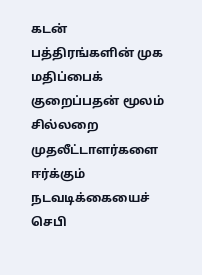கடன் பத்திரங்களின் முக மதிப்பைக் குறைப்பதன் மூலம் சில்லறை முதலீட்டாளர்களை ஈர்க்கும் நடவடிக்கையைச் செபி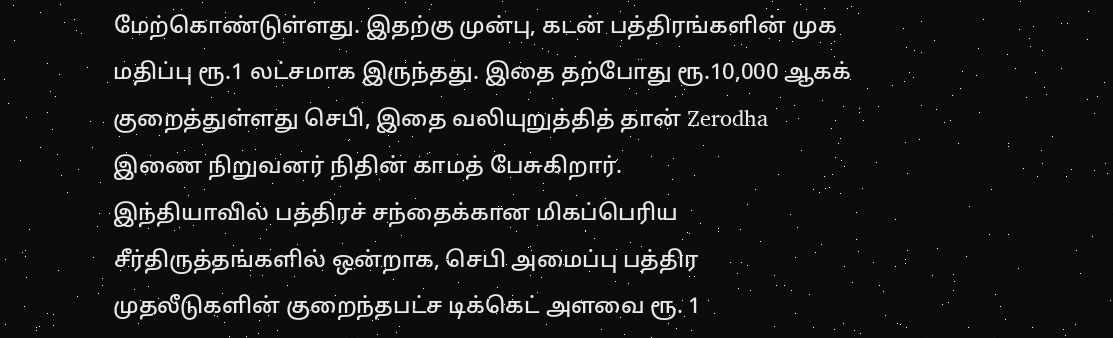மேற்கொண்டுள்ளது. இதற்கு முன்பு, கடன் பத்திரங்களின் முக மதிப்பு ரூ.1 லட்சமாக இருந்தது. இதை தற்போது ரூ.10,000 ஆகக் குறைத்துள்ளது செபி, இதை வலியுறுத்தித் தான் Zerodha இணை நிறுவனர் நிதின் காமத் பேசுகிறார்.
இந்தியாவில் பத்திரச் சந்தைக்கான மிகப்பெரிய சீர்திருத்தங்களில் ஒன்றாக, செபி அமைப்பு பத்திர முதலீடுகளின் குறைந்தபட்ச டிக்கெட் அளவை ரூ. 1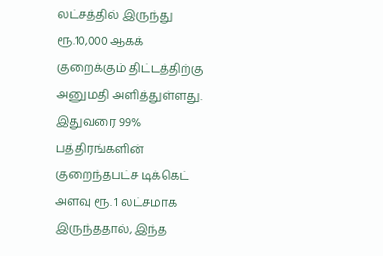லட்சத்தில் இருந்து ரூ.10,000 ஆகக் குறைக்கும் திட்டத்திற்கு அனுமதி அளித்துள்ளது. இதுவரை 99% பத்திரங்களின் குறைந்தபட்ச டிக்கெட் அளவு ரூ. 1 லட்சமாக இருந்ததால், இந்த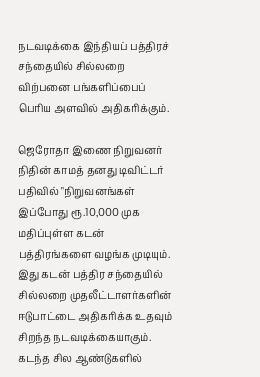நடவடிக்கை இந்தியப் பத்திரச் சந்தையில் சில்லறை விற்பனை பங்களிப்பைப் பெரிய அளவில் அதிகரிக்கும்.

ஜெரோதா இணை நிறுவனர் நிதின் காமத் தனது டிவிட்டர் பதிவில் "நிறுவனங்கள் இப்போது ரூ.10,000 முக மதிப்புள்ள கடன் பத்திரங்களை வழங்க முடியும். இது கடன் பத்திர சந்தையில் சில்லறை முதலீட்டாளர்களின் ஈடுபாட்டை அதிகரிக்க உதவும் சிறந்த நடவடிக்கையாகும். கடந்த சில ஆண்டுகளில்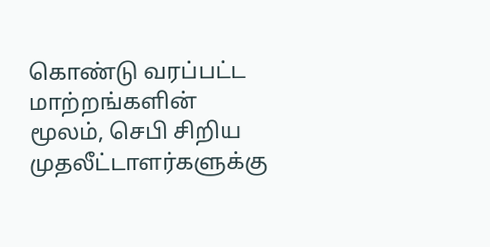கொண்டு வரப்பட்ட மாற்றங்களின் மூலம், செபி சிறிய முதலீட்டாளர்களுக்கு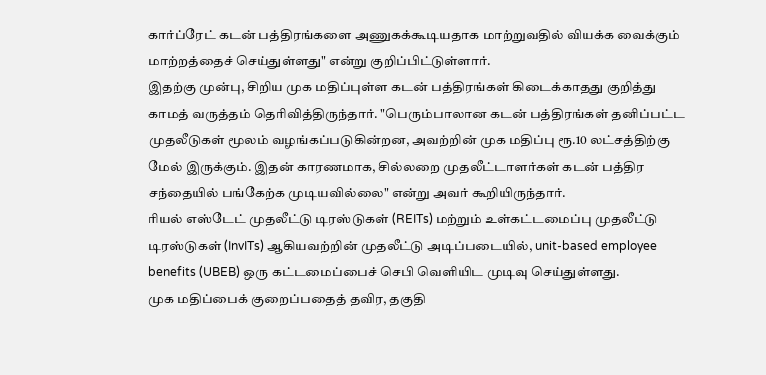கார்ப்ரேட் கடன் பத்திரங்களை அணுகக்கூடியதாக மாற்றுவதில் வியக்க வைக்கும் மாற்றத்தைச் செய்துள்ளது" என்று குறிப்பிட்டுள்ளார்.
இதற்கு முன்பு, சிறிய முக மதிப்புள்ள கடன் பத்திரங்கள் கிடைக்காதது குறித்து காமத் வருத்தம் தெரிவித்திருந்தார். "பெரும்பாலான கடன் பத்திரங்கள் தனிப்பட்ட முதலீடுகள் மூலம் வழங்கப்படுகின்றன, அவற்றின் முக மதிப்பு ரூ.10 லட்சத்திற்கு மேல் இருக்கும். இதன் காரணமாக, சில்லறை முதலீட்டாளர்கள் கடன் பத்திர சந்தையில் பங்கேற்க முடியவில்லை" என்று அவர் கூறியிருந்தார்.
ரியல் எஸ்டேட் முதலீட்டு டிரஸ்டுகள் (REITs) மற்றும் உள்கட்டமைப்பு முதலீட்டு டிரஸ்டுகள் (InvITs) ஆகியவற்றின் முதலீட்டு அடிப்படையில், unit-based employee benefits (UBEB) ஒரு கட்டமைப்பைச் செபி வெளியிட முடிவு செய்துள்ளது.
முக மதிப்பைக் குறைப்பதைத் தவிர, தகுதி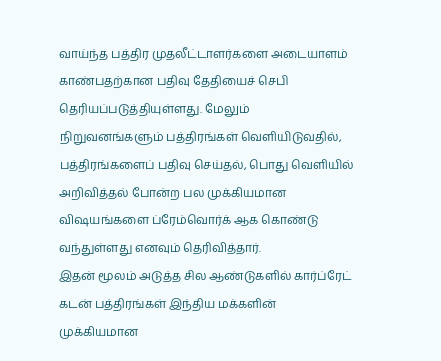வாய்ந்த பத்திர முதலீட்டாளர்களை அடையாளம் காண்பதற்கான பதிவு தேதியைச் செபி தெரியப்படுத்தியுள்ளது. மேலும் நிறுவனங்களும் பத்திரங்கள் வெளியிடுவதில், பத்திரங்களைப் பதிவு செய்தல், பொது வெளியில் அறிவித்தல் போன்ற பல முக்கியமான விஷயங்களை ப்ரேம்வொர்க் ஆக கொண்டு வந்துள்ளது எனவும் தெரிவித்தார்.
இதன் மூலம் அடுத்த சில ஆண்டுகளில் கார்ப்ரேட் கடன் பத்திரங்கள் இந்திய மக்களின் முக்கியமான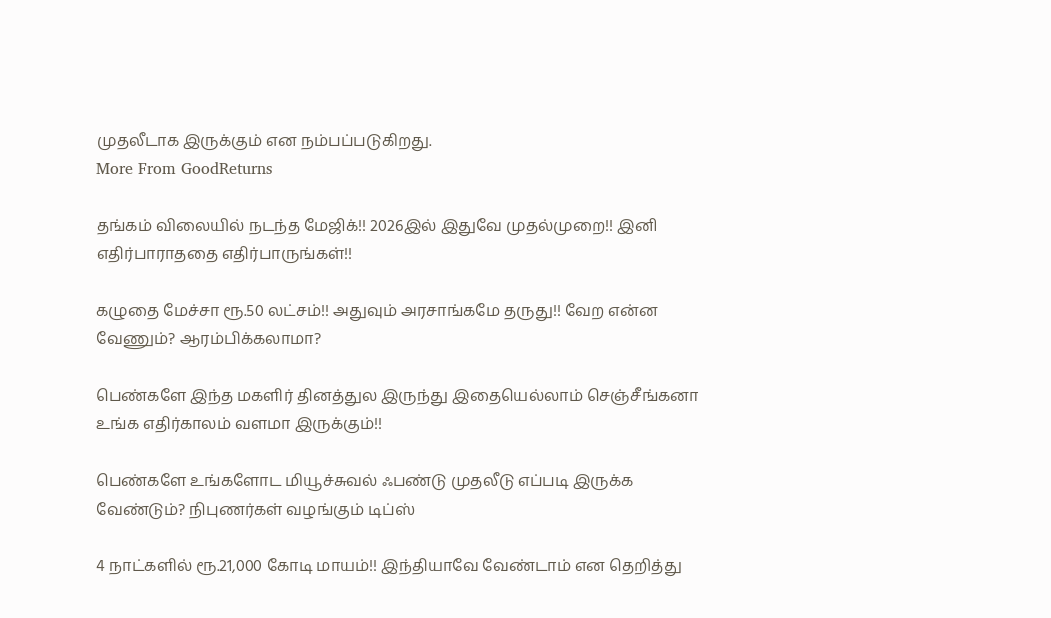முதலீடாக இருக்கும் என நம்பப்படுகிறது.
More From GoodReturns

தங்கம் விலையில் நடந்த மேஜிக்!! 2026இல் இதுவே முதல்முறை!! இனி எதிர்பாராததை எதிர்பாருங்கள்!!

கழுதை மேச்சா ரூ.50 லட்சம்!! அதுவும் அரசாங்கமே தருது!! வேற என்ன வேணும்? ஆரம்பிக்கலாமா?

பெண்களே இந்த மகளிர் தினத்துல இருந்து இதையெல்லாம் செஞ்சீங்கனா உங்க எதிர்காலம் வளமா இருக்கும்!!

பெண்களே உங்களோட மியூச்சுவல் ஃபண்டு முதலீடு எப்படி இருக்க வேண்டும்? நிபுணர்கள் வழங்கும் டிப்ஸ்

4 நாட்களில் ரூ.21,000 கோடி மாயம்!! இந்தியாவே வேண்டாம் என தெறித்து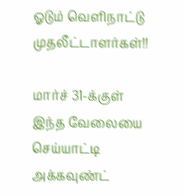ஓடும் வெளிநாட்டு முதலீட்டாளர்கள்!!

மார்ச் 31-க்குள் இந்த வேலையை செய்யாட்டி அக்கவுண்ட்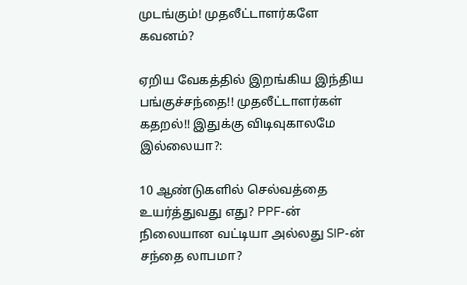முடங்கும்! முதலீட்டாளர்களே கவனம்?

ஏறிய வேகத்தில் இறங்கிய இந்திய பங்குச்சந்தை!! முதலீட்டாளர்கள் கதறல்!! இதுக்கு விடிவுகாலமே இல்லையா?:

10 ஆண்டுகளில் செல்வத்தை உயர்த்துவது எது? PPF-ன் நிலையான வட்டியா அல்லது SIP-ன் சந்தை லாபமா?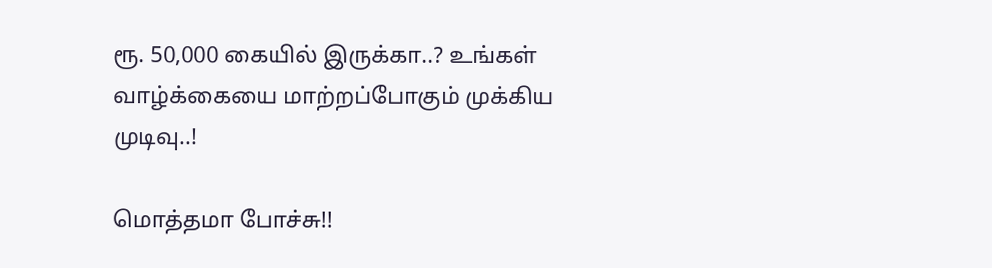ரூ. 50,000 கையில் இருக்கா..? உங்கள் வாழ்க்கையை மாற்றப்போகும் முக்கிய முடிவு..!

மொத்தமா போச்சு!!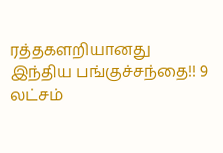ரத்தகளறியானது இந்திய பங்குச்சந்தை!! 9 லட்சம்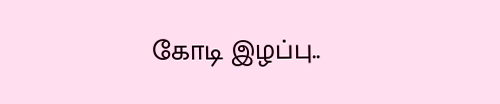கோடி இழப்பு..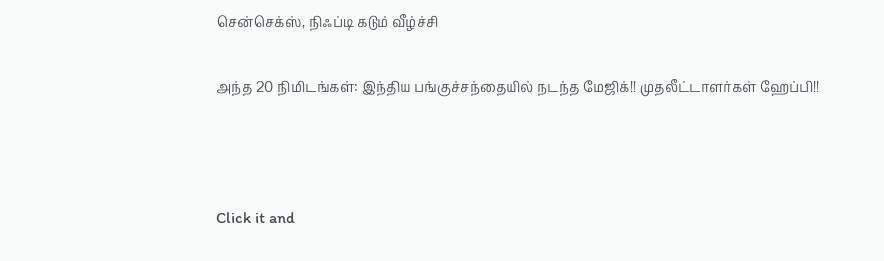சென்செக்ஸ், நிஃப்டி கடும் வீழ்ச்சி

அந்த 20 நிமிடங்கள்: இந்திய பங்குச்சந்தையில் நடந்த மேஜிக்!! முதலீட்டாளர்கள் ஹேப்பி!!



Click it and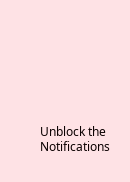Unblock the Notifications